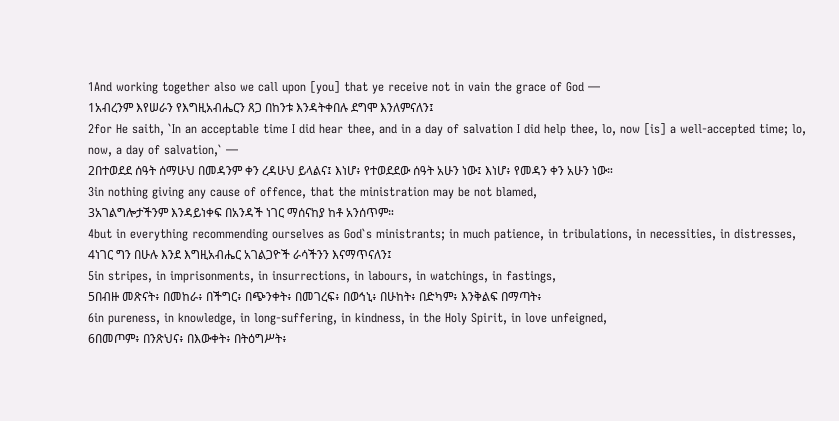1And working together also we call upon [you] that ye receive not in vain the grace of God —
1አብረንም እየሠራን የእግዚአብሔርን ጸጋ በከንቱ እንዳትቀበሉ ደግሞ እንለምናለን፤
2for He saith, `In an acceptable time I did hear thee, and in a day of salvation I did help thee, lo, now [is] a well-accepted time; lo, now, a day of salvation,` —
2በተወደደ ሰዓት ሰማሁህ በመዳንም ቀን ረዳሁህ ይላልና፤ እነሆ፥ የተወደደው ሰዓት አሁን ነው፤ እነሆ፥ የመዳን ቀን አሁን ነው።
3in nothing giving any cause of offence, that the ministration may be not blamed,
3አገልግሎታችንም እንዳይነቀፍ በአንዳች ነገር ማሰናከያ ከቶ አንሰጥም።
4but in everything recommending ourselves as God`s ministrants; in much patience, in tribulations, in necessities, in distresses,
4ነገር ግን በሁሉ እንደ እግዚአብሔር አገልጋዮች ራሳችንን እናማጥናለን፤
5in stripes, in imprisonments, in insurrections, in labours, in watchings, in fastings,
5በብዙ መጽናት፥ በመከራ፥ በችግር፥ በጭንቀት፥ በመገረፍ፥ በወኅኒ፥ በሁከት፥ በድካም፥ እንቅልፍ በማጣት፥
6in pureness, in knowledge, in long-suffering, in kindness, in the Holy Spirit, in love unfeigned,
6በመጦም፥ በንጽህና፥ በእውቀት፥ በትዕግሥት፥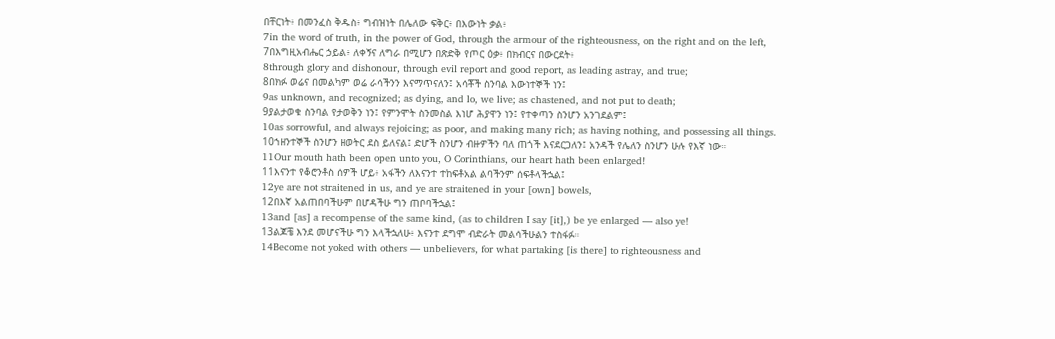በቸርነት፥ በመንፈስ ቅዱስ፥ ግብዝነት በሌለው ፍቅር፥ በእውነት ቃል፥
7in the word of truth, in the power of God, through the armour of the righteousness, on the right and on the left,
7በእግዚአብሔር ኃይል፥ ለቀኝና ለግራ በሚሆን በጽድቅ የጦር ዕቃ፥ በክብርና በውርደት፥
8through glory and dishonour, through evil report and good report, as leading astray, and true;
8በክፉ ወሬና በመልካም ወሬ ራሳችንን እናማጥናለን፤ አሳቾች ስንባል እውነተኞች ነን፤
9as unknown, and recognized; as dying, and lo, we live; as chastened, and not put to death;
9ያልታወቁ ስንባል የታወቅን ነን፤ የምንሞት ስንመስል እነሆ ሕያዋን ነን፤ የተቀጣን ስንሆን አንገደልም፤
10as sorrowful, and always rejoicing; as poor, and making many rich; as having nothing, and possessing all things.
10ኀዘንተኞች ስንሆን ዘወትር ደስ ይለናል፤ ድሆች ስንሆን ብዙዎችን ባለ ጠጎች እናደርጋለን፤ አንዳች የሌለን ስንሆን ሁሉ የእኛ ነው።
11Our mouth hath been open unto you, O Corinthians, our heart hath been enlarged!
11እናንተ የቆሮንቶስ ሰዎች ሆይ፥ አፋችን ለእናንተ ተከፍቶአል ልባችንም ሰፍቶላችኋል፤
12ye are not straitened in us, and ye are straitened in your [own] bowels,
12በእኛ አልጠበባችሁም በሆዳችሁ ግን ጠቦባችኋል፤
13and [as] a recompense of the same kind, (as to children I say [it],) be ye enlarged — also ye!
13ልጆቼ እንደ መሆናችሁ ግን እላችኋለሁ፥ እናንተ ደግሞ ብድራት መልሳችሁልን ተስፋፉ።
14Become not yoked with others — unbelievers, for what partaking [is there] to righteousness and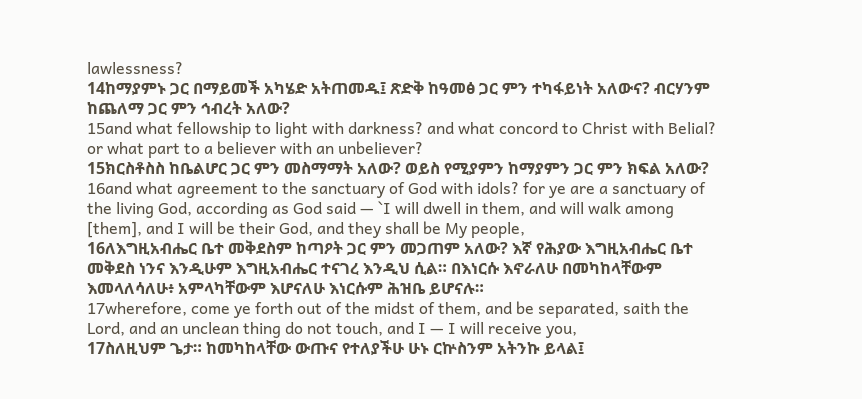lawlessness?
14ከማያምኑ ጋር በማይመች አካሄድ አትጠመዱ፤ ጽድቅ ከዓመፅ ጋር ምን ተካፋይነት አለውና? ብርሃንም ከጨለማ ጋር ምን ኅብረት አለው?
15and what fellowship to light with darkness? and what concord to Christ with Belial? or what part to a believer with an unbeliever?
15ክርስቶስስ ከቤልሆር ጋር ምን መስማማት አለው? ወይስ የሚያምን ከማያምን ጋር ምን ክፍል አለው?
16and what agreement to the sanctuary of God with idols? for ye are a sanctuary of the living God, according as God said — `I will dwell in them, and will walk among [them], and I will be their God, and they shall be My people,
16ለእግዚአብሔር ቤተ መቅደስም ከጣዖት ጋር ምን መጋጠም አለው? እኛ የሕያው እግዚአብሔር ቤተ መቅደስ ነንና እንዲሁም እግዚአብሔር ተናገረ እንዲህ ሲል። በእነርሱ እኖራለሁ በመካከላቸውም እመላለሳለሁ፥ አምላካቸውም እሆናለሁ እነርሱም ሕዝቤ ይሆናሉ።
17wherefore, come ye forth out of the midst of them, and be separated, saith the Lord, and an unclean thing do not touch, and I — I will receive you,
17ስለዚህም ጌታ። ከመካከላቸው ውጡና የተለያችሁ ሁኑ ርኵስንም አትንኩ ይላል፤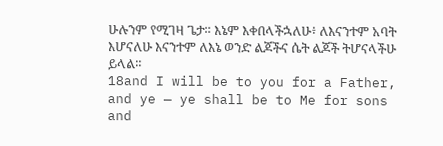ሁሉንም የሚገዛ ጌታ። እኔም እቀበላችኋለሁ፥ ለእናንተም አባት እሆናለሁ እናንተም ለእኔ ወንድ ልጆችና ሴት ልጆች ትሆናላችሁ ይላል።
18and I will be to you for a Father, and ye — ye shall be to Me for sons and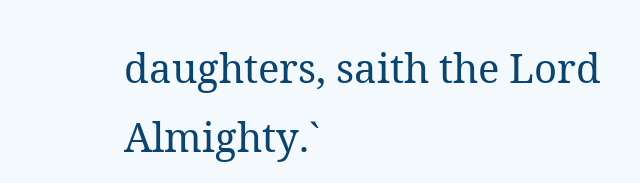daughters, saith the Lord Almighty.`